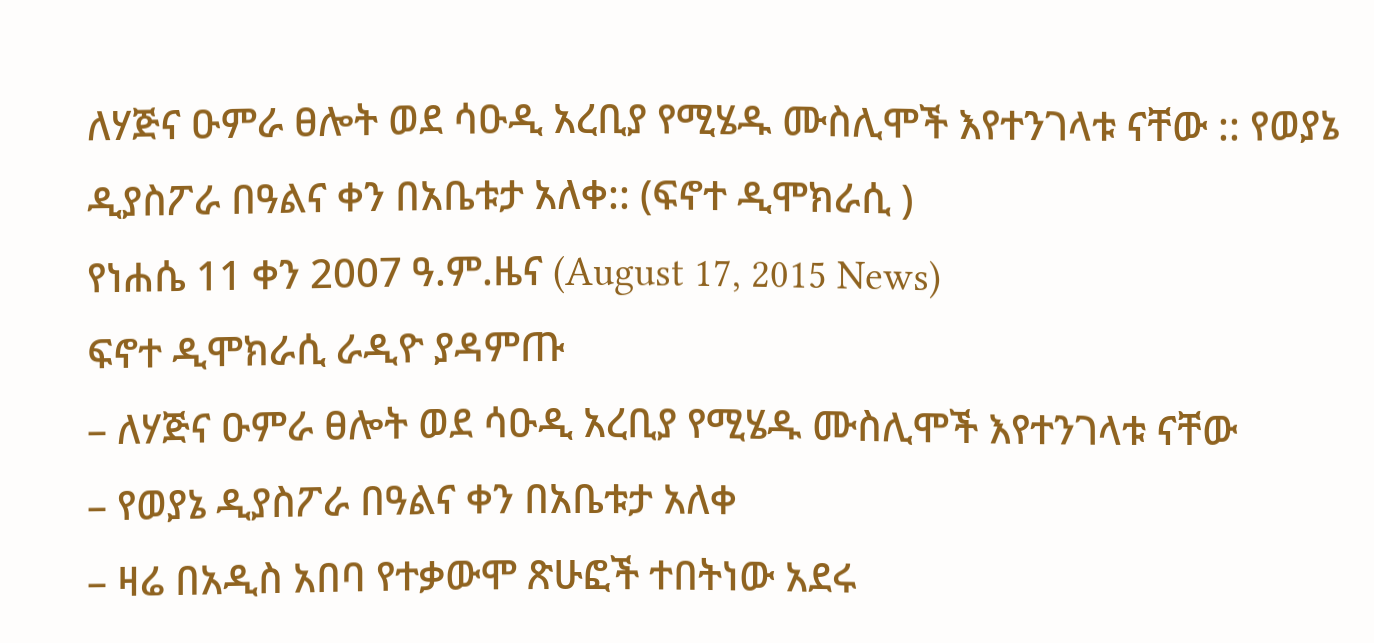ለሃጅና ዑምራ ፀሎት ወደ ሳዑዲ አረቢያ የሚሄዱ ሙስሊሞች እየተንገላቱ ናቸው :: የወያኔ ዲያስፖራ በዓልና ቀን በአቤቱታ አለቀ:: (ፍኖተ ዲሞክራሲ )
የነሐሴ 11 ቀን 2007 ዓ.ም.ዜና (August 17, 2015 News)
ፍኖተ ዲሞክራሲ ራዲዮ ያዳምጡ
– ለሃጅና ዑምራ ፀሎት ወደ ሳዑዲ አረቢያ የሚሄዱ ሙስሊሞች እየተንገላቱ ናቸው
– የወያኔ ዲያስፖራ በዓልና ቀን በአቤቱታ አለቀ
– ዛሬ በአዲስ አበባ የተቃውሞ ጽሁፎች ተበትነው አደሩ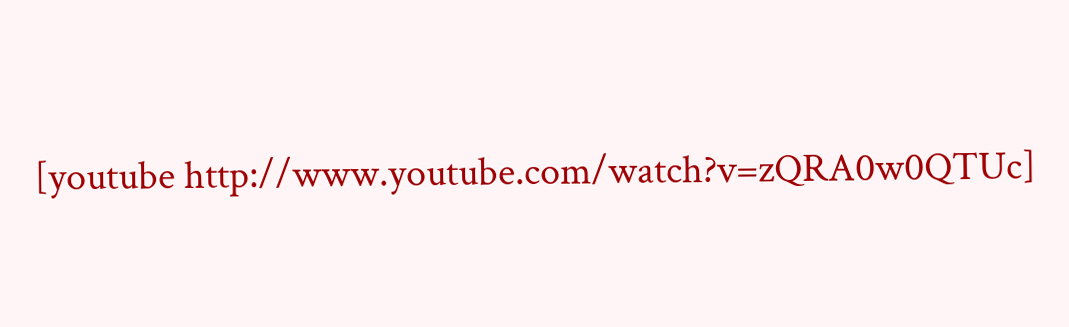[youtube http://www.youtube.com/watch?v=zQRA0w0QTUc]